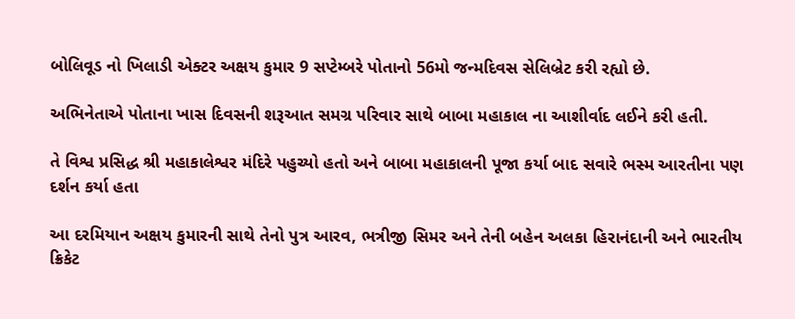બોલિવૂડ નો ખિલાડી એક્ટર અક્ષય કુમાર 9 સપ્ટેમ્બરે પોતાનો 56મો જન્મદિવસ સેલિબ્રેટ કરી રહ્યો છે.

અભિનેતાએ પોતાના ખાસ દિવસની શરૂઆત સમગ્ર પરિવાર સાથે બાબા મહાકાલ ના આશીર્વાદ લઈને કરી હતી.

તે વિશ્વ પ્રસિદ્ધ શ્રી મહાકાલેશ્વર મંદિરે પહુચ્યો હતો અને બાબા મહાકાલની પૂજા કર્યા બાદ સવારે ભસ્મ આરતીના પણ દર્શન કર્યા હતા

આ દરમિયાન અક્ષય કુમારની સાથે તેનો પુત્ર આરવ, ભત્રીજી સિમર અને તેની બહેન અલકા હિરાનંદાની અને ભારતીય ક્રિકેટ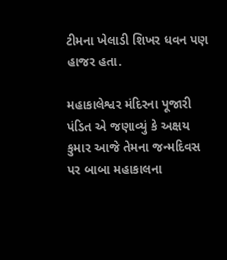ટીમના ખેલાડી શિખર ધવન પણ હાજર હતા.

મહાકાલેશ્વર મંદિરના પૂજારી પંડિત એ જણાવ્યું કે અક્ષય કુમાર આજે તેમના જન્મદિવસ પર બાબા મહાકાલના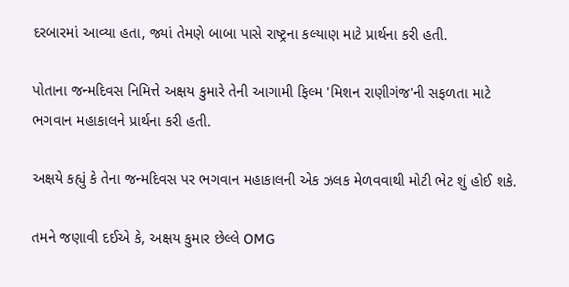દરબારમાં આવ્યા હતા, જ્યાં તેમણે બાબા પાસે રાષ્ટ્રના કલ્યાણ માટે પ્રાર્થના કરી હતી.

પોતાના જન્મદિવસ નિમિત્તે અક્ષય કુમારે તેની આગામી ફિલ્મ 'મિશન રાણીગંજ'ની સફળતા માટે ભગવાન મહાકાલને પ્રાર્થના કરી હતી.

અક્ષયે કહ્યું કે તેના જન્મદિવસ પર ભગવાન મહાકાલની એક ઝલક મેળવવાથી મોટી ભેટ શું હોઈ શકે.

તમને જણાવી દઈએ કે, અક્ષય કુમાર છેલ્લે OMG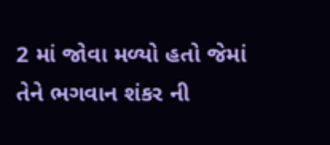2 માં જોવા મળ્યો હતો જેમાં તેને ભગવાન શંકર ની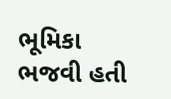ભૂમિકા ભજવી હતી